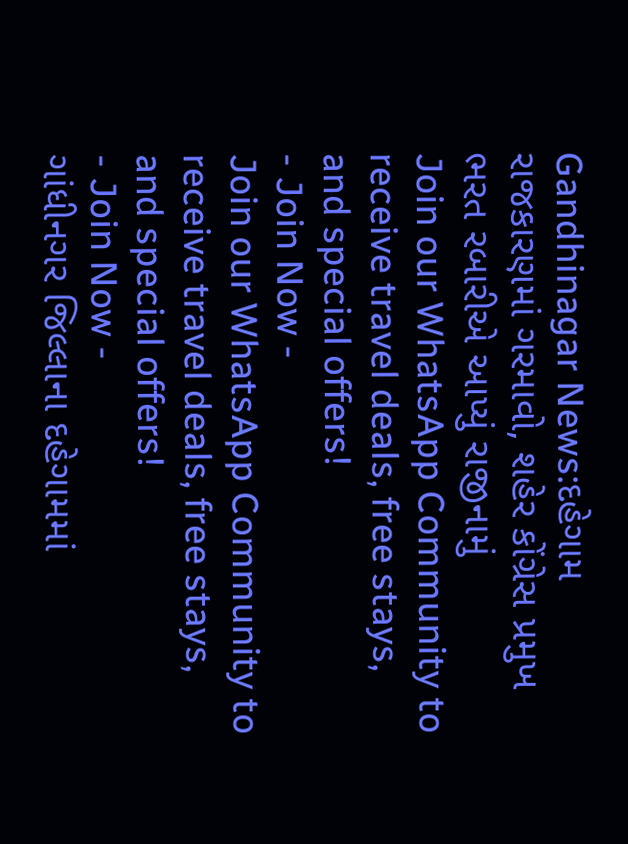Gandhinagar News:દહેગામ રાજકારણમાં ગરમાવો, શહેર કોંગ્રેસ પ્રમુખ ભરત રબારીએ આપ્યું રાજીનામું
Join our WhatsApp Community to receive travel deals, free stays, and special offers!
- Join Now -
Join our WhatsApp Community to receive travel deals, free stays, and special offers!
- Join Now -
ગાંધીનગર જિલ્લાના દહેગામમાં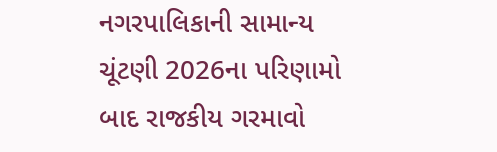નગરપાલિકાની સામાન્ય ચૂંટણી 2026ના પરિણામો બાદ રાજકીય ગરમાવો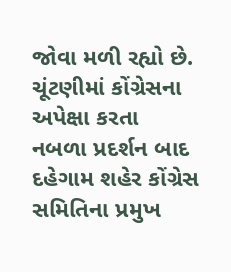જોવા મળી રહ્યો છે. ચૂંટણીમાં કોંગ્રેસના અપેક્ષા કરતા નબળા પ્રદર્શન બાદ દહેગામ શહેર કોંગ્રેસ સમિતિના પ્રમુખ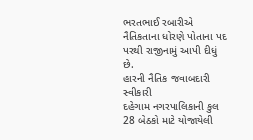ભરતભાઈ રબારીએ નૈતિકતાના ધોરણે પોતાના પદ પરથી રાજીનામું આપી દીધું છે.
હારની નૈતિક જવાબદારી સ્વીકારી
દહેગામ નગરપાલિકાની કુલ 28 બેઠકો માટે યોજાયેલી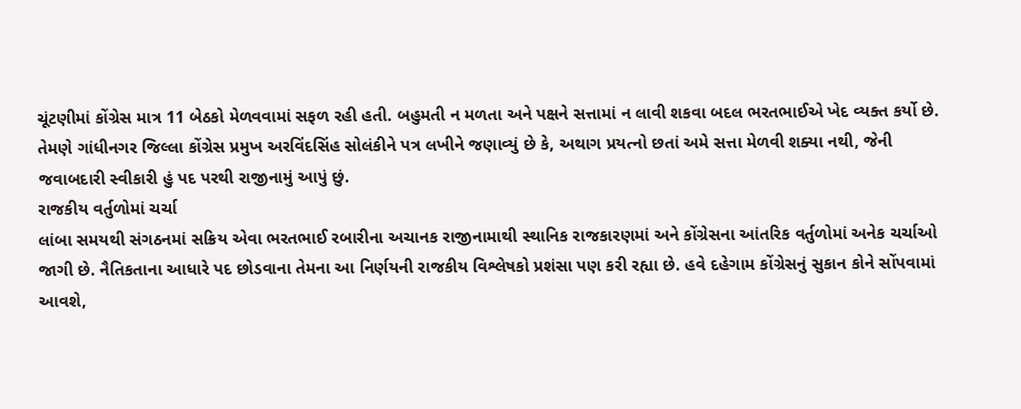ચૂંટણીમાં કોંગ્રેસ માત્ર 11 બેઠકો મેળવવામાં સફળ રહી હતી. બહુમતી ન મળતા અને પક્ષને સત્તામાં ન લાવી શકવા બદલ ભરતભાઈએ ખેદ વ્યક્ત કર્યો છે. તેમણે ગાંધીનગર જિલ્લા કોંગ્રેસ પ્રમુખ અરવિંદસિંહ સોલંકીને પત્ર લખીને જણાવ્યું છે કે, અથાગ પ્રયત્નો છતાં અમે સત્તા મેળવી શક્યા નથી, જેની જવાબદારી સ્વીકારી હું પદ પરથી રાજીનામું આપું છું.
રાજકીય વર્તુળોમાં ચર્ચા
લાંબા સમયથી સંગઠનમાં સક્રિય એવા ભરતભાઈ રબારીના અચાનક રાજીનામાથી સ્થાનિક રાજકારણમાં અને કોંગ્રેસના આંતરિક વર્તુળોમાં અનેક ચર્ચાઓ જાગી છે. નૈતિકતાના આધારે પદ છોડવાના તેમના આ નિર્ણયની રાજકીય વિશ્લેષકો પ્રશંસા પણ કરી રહ્યા છે. હવે દહેગામ કોંગ્રેસનું સુકાન કોને સોંપવામાં આવશે,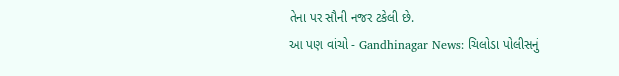તેના પર સૌની નજર ટકેલી છે.
આ પણ વાંચો - Gandhinagar News: ચિલોડા પોલીસનું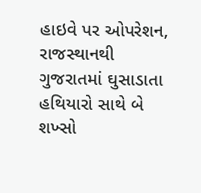હાઇવે પર ઓપરેશન, રાજસ્થાનથી ગુજરાતમાં ઘુસાડાતા હથિયારો સાથે બે શખ્સો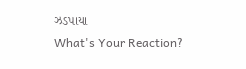ઝડપાયા
What's Your Reaction?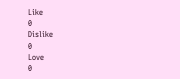Like
0
Dislike
0
Love
0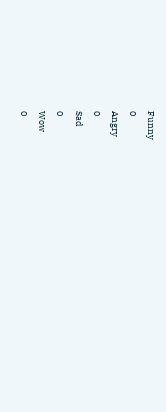Funny
0
Angry
0
Sad
0
Wow
0